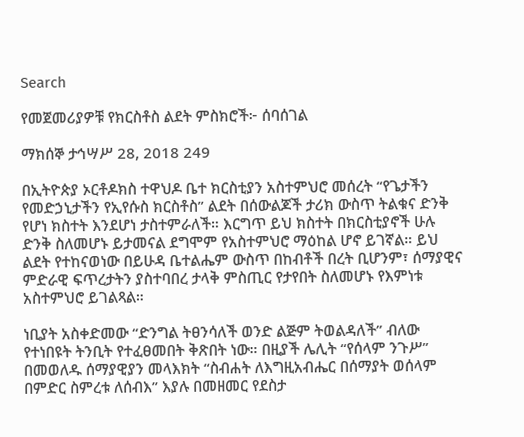Search

የመጀመሪያዎቹ የክርስቶስ ልደት ምስክሮች፦ ሰባሰገል

ማክሰኞ ታኅሣሥ 28, 2018 249

በኢትዮጵያ ኦርቶዶክስ ተዋህዶ ቤተ ክርስቲያን አስተምህሮ መሰረት “የጌታችን የመድኃኒታችን የኢየሱስ ክርስቶስ” ልደት በሰውልጆች ታሪክ ውስጥ ትልቁና ድንቅ የሆነ ክስተት እንደሆነ ታስተምራለች። እርግጥ ይህ ክስተት በክርስቲያኖች ሁሉ ድንቅ ስለመሆኑ ይታመናል ደግሞም የአስተምህሮ ማዕከል ሆኖ ይገኛል። ይህ ልደት የተከናወነው በይሁዳ ቤተልሔም ውስጥ በከብቶች በረት ቢሆንም፣ ሰማያዊና ምድራዊ ፍጥረታትን ያስተባበረ ታላቅ ምስጢር የታየበት ስለመሆኑ የእምነቱ አስተምህሮ ይገልጻል።

ነቢያት አስቀድመው “ድንግል ትፀንሳለች ወንድ ልጅም ትወልዳለች” ብለው የተነበዩት ትንቢት የተፈፀመበት ቅጽበት ነው። በዚያች ሌሊት “የሰላም ንጉሥ” በመወለዱ ሰማያዊያን መላእክት “ስብሐት ለእግዚአብሔር በሰማያት ወሰላም በምድር ስምረቱ ለሰብእ” እያሉ በመዘመር የደስታ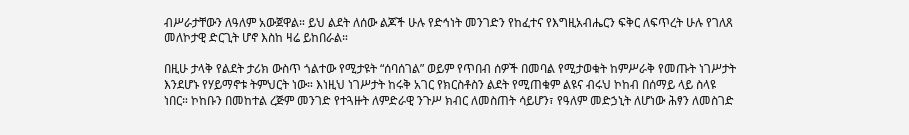ብሥራታቸውን ለዓለም አውጀዋል። ይህ ልደት ለሰው ልጆች ሁሉ የድኅነት መንገድን የከፈተና የእግዚአብሔርን ፍቅር ለፍጥረት ሁሉ የገለጸ መለኮታዊ ድርጊት ሆኖ እስከ ዛሬ ይከበራል።

በዚሁ ታላቅ የልደት ታሪክ ውስጥ ጎልተው የሚታዩት “ሰባሰገል” ወይም የጥበብ ሰዎች በመባል የሚታወቁት ከምሥራቅ የመጡት ነገሥታት እንደሆኑ የሃይማኖቱ ትምህርት ነው። እነዚህ ነገሥታት ከሩቅ አገር የክርስቶስን ልደት የሚጠቁም ልዩና ብሩህ ኮከብ በሰማይ ላይ ስላዩ ነበር። ኮከቡን በመከተል ረጅም መንገድ የተጓዙት ለምድራዊ ንጉሥ ክብር ለመስጠት ሳይሆን፣ የዓለም መድኃኒት ለሆነው ሕፃን ለመስገድ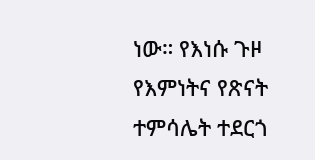ነው። የእነሱ ጉዞ የእምነትና የጽናት ተምሳሌት ተደርጎ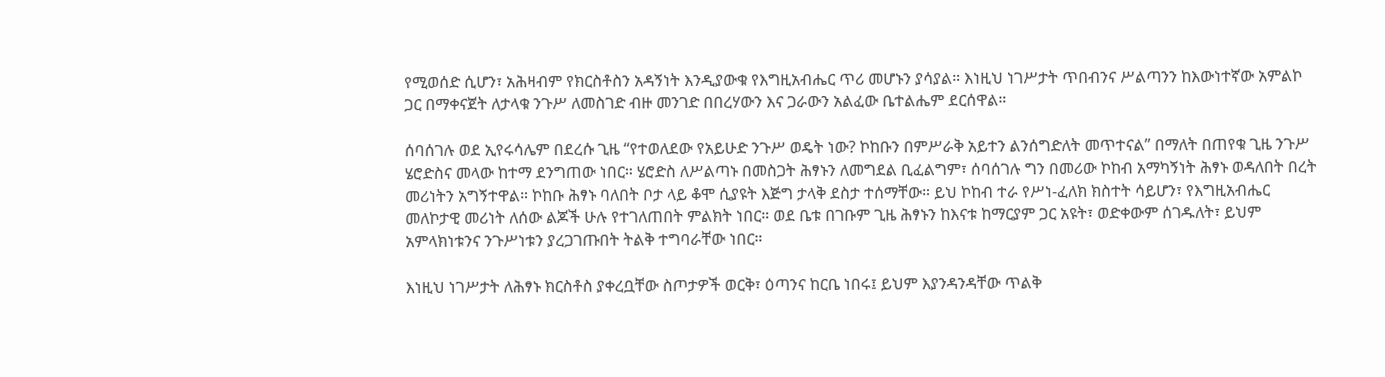የሚወሰድ ሲሆን፣ አሕዛብም የክርስቶስን አዳኝነት እንዲያውቁ የእግዚአብሔር ጥሪ መሆኑን ያሳያል። እነዚህ ነገሥታት ጥበብንና ሥልጣንን ከእውነተኛው አምልኮ ጋር በማቀናጀት ለታላቁ ንጉሥ ለመስገድ ብዙ መንገድ በበረሃውን እና ጋራውን አልፈው ቤተልሔም ደርሰዋል።

ሰባሰገሉ ወደ ኢየሩሳሌም በደረሱ ጊዜ “የተወለደው የአይሁድ ንጉሥ ወዴት ነው? ኮከቡን በምሥራቅ አይተን ልንሰግድለት መጥተናል” በማለት በጠየቁ ጊዜ ንጉሥ ሄሮድስና መላው ከተማ ደንግጠው ነበር። ሄሮድስ ለሥልጣኑ በመስጋት ሕፃኑን ለመግደል ቢፈልግም፣ ሰባሰገሉ ግን በመሪው ኮከብ አማካኝነት ሕፃኑ ወዳለበት በረት መሪነትን አግኝተዋል። ኮከቡ ሕፃኑ ባለበት ቦታ ላይ ቆሞ ሲያዩት እጅግ ታላቅ ደስታ ተሰማቸው። ይህ ኮከብ ተራ የሥነ-ፈለክ ክስተት ሳይሆን፣ የእግዚአብሔር መለኮታዊ መሪነት ለሰው ልጆች ሁሉ የተገለጠበት ምልክት ነበር። ወደ ቤቱ በገቡም ጊዜ ሕፃኑን ከእናቱ ከማርያም ጋር አዩት፣ ወድቀውም ሰገዱለት፣ ይህም አምላክነቱንና ንጉሥነቱን ያረጋገጡበት ትልቅ ተግባራቸው ነበር።

እነዚህ ነገሥታት ለሕፃኑ ክርስቶስ ያቀረቧቸው ስጦታዎች ወርቅ፣ ዕጣንና ከርቤ ነበሩ፤ ይህም እያንዳንዳቸው ጥልቅ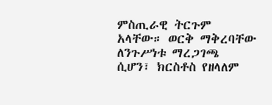ምስጢራዊ ትርጉም አላቸው። ወርቅ ማቅረባቸው ለንጉሥነቱ ማረጋገጫ ሲሆን፣ ክርስቶስ የዘላለም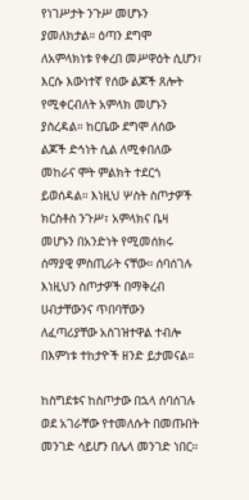የነገሥታት ንጉሥ መሆኑን ያመለክታል። ዕጣን ደግሞ ለአምላክነቱ የቀረበ መሥዋዕት ሲሆን፣ እርሱ እውነተኛ የሰው ልጆች ጸሎት የሚቀርብለት አምላክ መሆኑን ያስረዳል። ከርቤው ደግሞ ለሰው ልጆች ድኅነት ሲል ለሚቀበለው መከራና ሞት ምልክት ተደርጎ ይወሰዳል። እነዚህ ሦስት ስጦታዎች ክርስቶስ ንጉሥ፣ አምላክና ቤዛ መሆኑን በአንድነት የሚመሰክሩ ሰማያዊ ምስጢራት ናቸው። ሰባሰገሉ እነዚህን ስጦታዎች በማቅረብ ሀብታቸውንና ጥበባቸውን ለፈጣሪያቸው አስገዝተዋል ተብሎ በእምነቱ ተከታዮች ዘንድ ይታመናል።

ከስግደቱና ከስጦታው በኋላ ሰባሰገሉ ወደ አገራቸው የተመለሱት በመጡበት መንገድ ሳይሆን በሌላ መንገድ ነበር።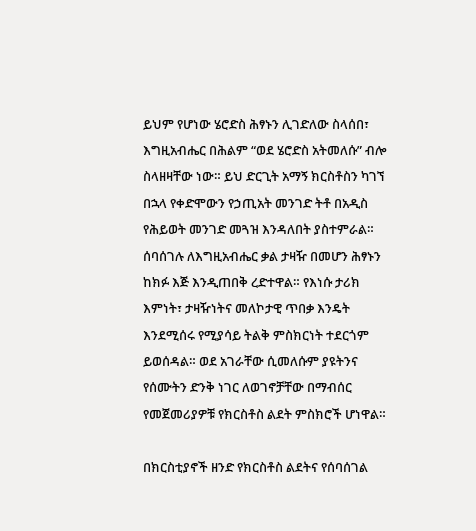ይህም የሆነው ሄሮድስ ሕፃኑን ሊገድለው ስላሰበ፣ እግዚአብሔር በሕልም “ወደ ሄሮድስ አትመለሱ” ብሎ ስላዘዛቸው ነው። ይህ ድርጊት አማኝ ክርስቶስን ካገኘ በኋላ የቀድሞውን የኃጢአት መንገድ ትቶ በአዲስ የሕይወት መንገድ መጓዝ እንዳለበት ያስተምራል። ሰባሰገሉ ለእግዚአብሔር ቃል ታዛዥ በመሆን ሕፃኑን ከክፉ እጅ እንዲጠበቅ ረድተዋል። የእነሱ ታሪክ እምነት፣ ታዛዥነትና መለኮታዊ ጥበቃ እንዴት እንደሚሰሩ የሚያሳይ ትልቅ ምስክርነት ተደርጎም ይወሰዳል። ወደ አገራቸው ሲመለሱም ያዩትንና የሰሙትን ድንቅ ነገር ለወገኖቻቸው በማብሰር የመጀመሪያዎቹ የክርስቶስ ልደት ምስክሮች ሆነዋል።

በክርስቲያኖች ዘንድ የክርስቶስ ልደትና የሰባሰገል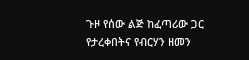ጉዞ የሰው ልጅ ከፈጣሪው ጋር የታረቀበትና የብርሃን ዘመን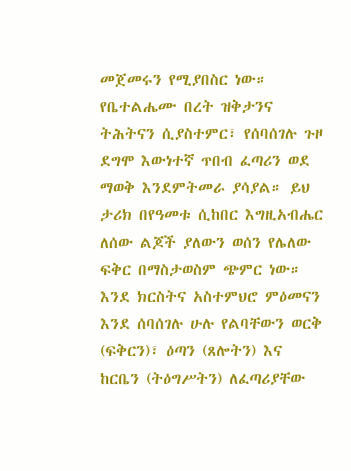መጀመሩን የሚያበስር ነው። የቤተልሔሙ በረት ዝቅታንና ትሕትናን ሲያስተምር፣ የሰባሰገሉ ጉዞ ደግሞ እውነተኛ ጥበብ ፈጣሪን ወደ ማወቅ እንደምትመራ ያሳያል። ይህ ታሪክ በየዓመቱ ሲከበር እግዚአብሔር ለሰው ልጆች ያለውን ወሰን የሌለው ፍቅር በማስታወስም ጭምር ነው። እንደ ክርስትና አስተምህሮ ምዕመናን እንደ ሰባሰገሉ ሁሉ የልባቸውን ወርቅ (ፍቅርን)፣ ዕጣን (ጸሎትን) እና ከርቤን (ትዕግሥትን) ለፈጣሪያቸው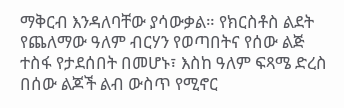ማቅርብ እንዳለባቸው ያሳውቃል። የክርስቶስ ልደት የጨለማው ዓለም ብርሃን የወጣበትና የሰው ልጅ ተስፋ የታደሰበት በመሆኑ፣ እስከ ዓለም ፍጻሜ ድረስ በሰው ልጆች ልብ ውስጥ የሚኖር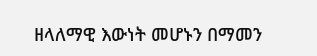ዘላለማዊ እውነት መሆኑን በማመን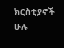ክርስቲያኖች ሁሉ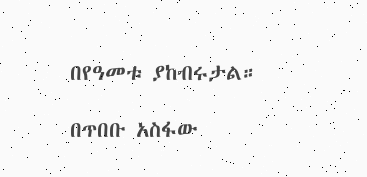በየዓመቱ ያከብሩታል።

በጥበቡ አስፋው